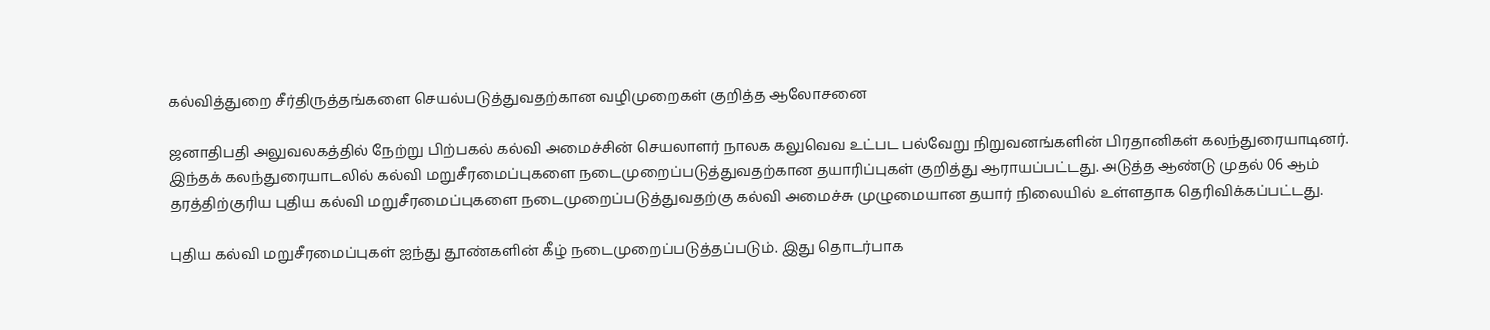கல்வித்துறை சீர்திருத்தங்களை செயல்படுத்துவதற்கான வழிமுறைகள் குறித்த ஆலோசனை

ஜனாதிபதி அலுவலகத்தில் நேற்று பிற்பகல் கல்வி அமைச்சின் செயலாளர் நாலக கலுவெவ உட்பட பல்வேறு நிறுவனங்களின் பிரதானிகள் கலந்துரையாடினர். இந்தக் கலந்துரையாடலில் கல்வி மறுசீரமைப்புகளை நடைமுறைப்படுத்துவதற்கான தயாரிப்புகள் குறித்து ஆராயப்பட்டது. அடுத்த ஆண்டு முதல் 06 ஆம் தரத்திற்குரிய புதிய கல்வி மறுசீரமைப்புகளை நடைமுறைப்படுத்துவதற்கு கல்வி அமைச்சு முழுமையான தயார் நிலையில் உள்ளதாக தெரிவிக்கப்பட்டது.

புதிய கல்வி மறுசீரமைப்புகள் ஐந்து தூண்களின் கீழ் நடைமுறைப்படுத்தப்படும். இது தொடர்பாக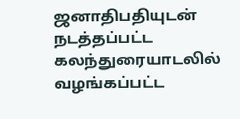ஜனாதிபதியுடன் நடத்தப்பட்ட கலந்துரையாடலில் வழங்கப்பட்ட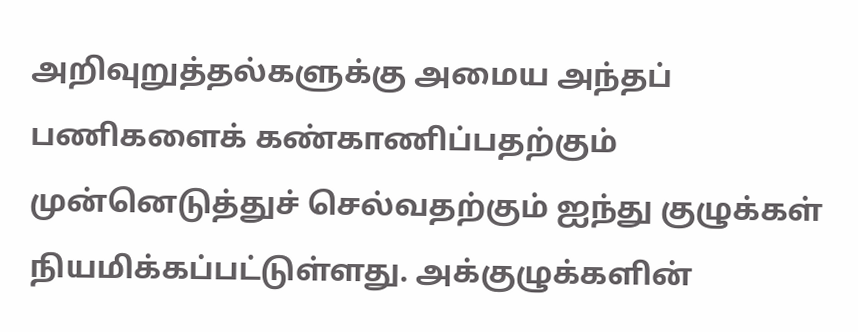அறிவுறுத்தல்களுக்கு அமைய அந்தப் பணிகளைக் கண்காணிப்பதற்கும் முன்னெடுத்துச் செல்வதற்கும் ஐந்து குழுக்கள் நியமிக்கப்பட்டுள்ளது. அக்குழுக்களின்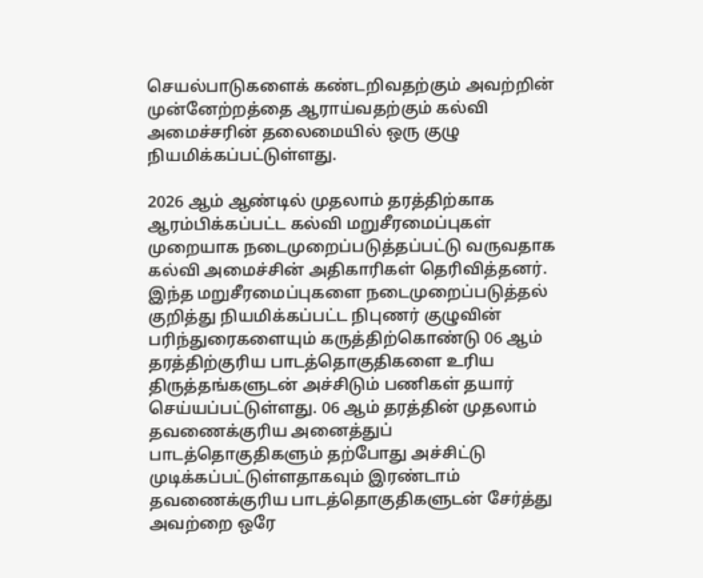செயல்பாடுகளைக் கண்டறிவதற்கும் அவற்றின் முன்னேற்றத்தை ஆராய்வதற்கும் கல்வி அமைச்சரின் தலைமையில் ஒரு குழு நியமிக்கப்பட்டுள்ளது.

2026 ஆம் ஆண்டில் முதலாம் தரத்திற்காக ஆரம்பிக்கப்பட்ட கல்வி மறுசீரமைப்புகள் முறையாக நடைமுறைப்படுத்தப்பட்டு வருவதாக கல்வி அமைச்சின் அதிகாரிகள் தெரிவித்தனர். இந்த மறுசீரமைப்புகளை நடைமுறைப்படுத்தல் குறித்து நியமிக்கப்பட்ட நிபுணர் குழுவின் பரிந்துரைகளையும் கருத்திற்கொண்டு 06 ஆம் தரத்திற்குரிய பாடத்தொகுதிகளை உரிய திருத்தங்களுடன் அச்சிடும் பணிகள் தயார் செய்யப்பட்டுள்ளது. 06 ஆம் தரத்தின் முதலாம் தவணைக்குரிய அனைத்துப் பாடத்தொகுதிகளும் தற்போது அச்சிட்டு முடிக்கப்பட்டுள்ளதாகவும் இரண்டாம் தவணைக்குரிய பாடத்தொகுதிகளுடன் சேர்த்து அவற்றை ஒரே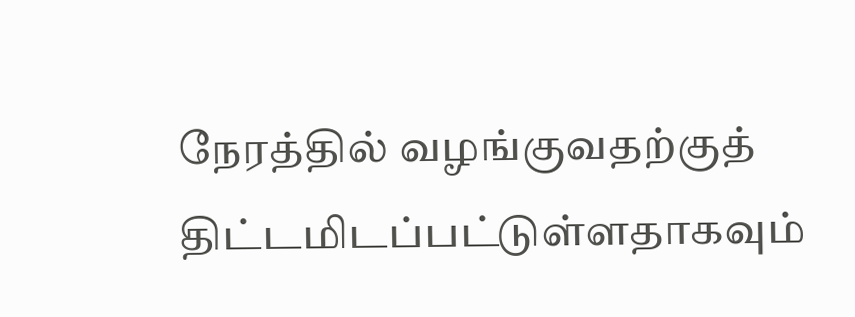நேரத்தில் வழங்குவதற்குத் திட்டமிடப்பட்டுள்ளதாகவும்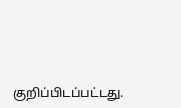குறிப்பிடப்பட்டது.